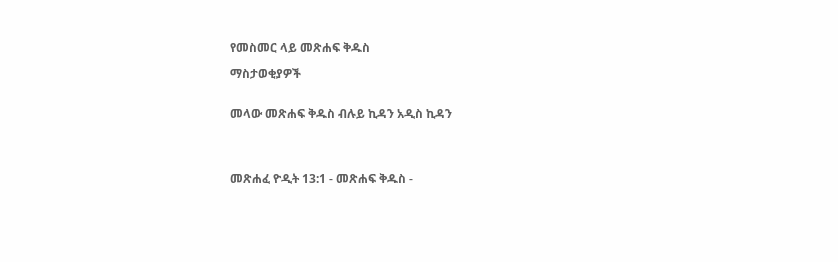የመስመር ላይ መጽሐፍ ቅዱስ

ማስታወቂያዎች


መላው መጽሐፍ ቅዱስ ብሉይ ኪዳን አዲስ ኪዳን




መጽሐፈ ዮዲት 13:1 - መጽሐፍ ቅዱስ -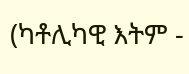(ካቶሊካዊ እትም -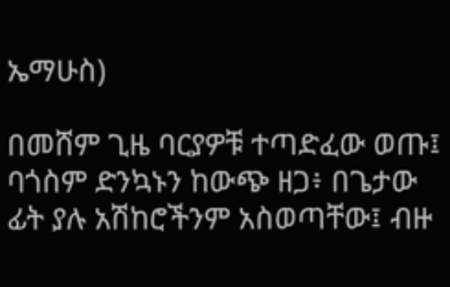ኤማሁስ)

በመሸም ጊዜ ባርያዎቹ ተጣድፈው ወጡ፤ ባጎስም ድንኳኑን ከውጭ ዘጋ፥ በጌታው ፊት ያሉ አሽከሮችንም አስወጣቸው፤ ብዙ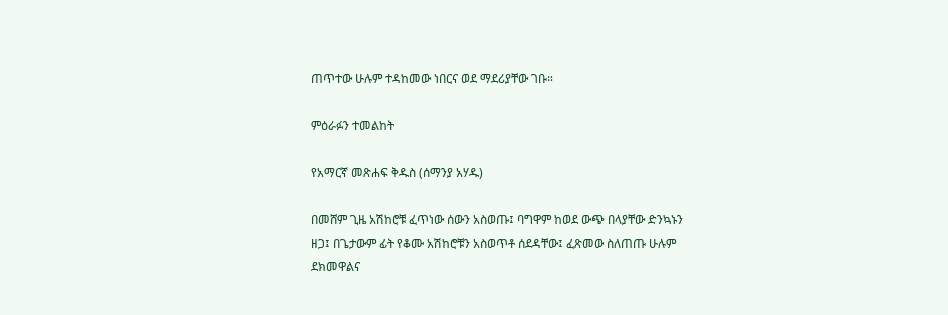ጠጥተው ሁሉም ተዳከመው ነበርና ወደ ማደሪያቸው ገቡ።

ምዕራፉን ተመልከት

የአማርኛ መጽሐፍ ቅዱስ (ሰማንያ አሃዱ)

በመሸም ጊዜ አሽከሮቹ ፈጥነው ሰውን አስወጡ፤ ባግዋም ከወደ ውጭ በላያቸው ድንኳኑን ዘጋ፤ በጌታውም ፊት የቆሙ አሽከሮቹን አስወጥቶ ሰደዳቸው፤ ፈጽመው ስለጠጡ ሁሉም ደክመዋልና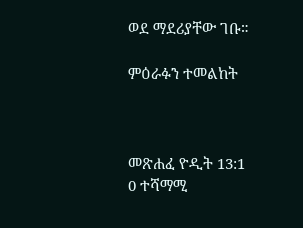ወደ ማደሪያቸው ገቡ።

ምዕራፉን ተመልከት



መጽሐፈ ዮዲት 13:1
0 ተሻማሚ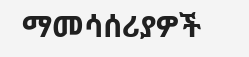ማመሳሰሪያዎች